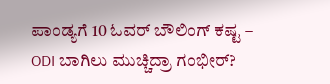ಪಾಂಡ್ಯಗೆ 10 ಓವರ್ ಬೌಲಿಂಗ್ ಕಷ್ಟ – ODI ಬಾಗಿಲು ಮುಚ್ಚಿದ್ರಾ ಗಂಭೀರ್?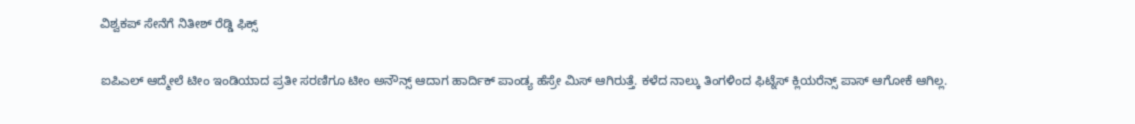ವಿಶ್ವಕಪ್ ಸೇನೆಗೆ ನಿತೀಶ್ ರೆಡ್ಡಿ ಫಿಕ್ಸ್

ಐಪಿಎಲ್ ಆದ್ಮೇಲೆ ಟೀಂ ಇಂಡಿಯಾದ ಪ್ರತೀ ಸರಣಿಗೂ ಟೀಂ ಅನೌನ್ಸ್ ಆದಾಗ ಹಾರ್ದಿಕ್ ಪಾಂಡ್ಯ ಹೆಸ್ರೇ ಮಿಸ್ ಆಗಿರುತ್ತೆ. ಕಳೆದ ನಾಲ್ಕು ತಿಂಗಳಿಂದ ಫಿಟ್ನೆಸ್ ಕ್ಲಿಯರೆನ್ಸ್ ಪಾಸ್ ಆಗೋಕೆ ಆಗಿಲ್ಲ.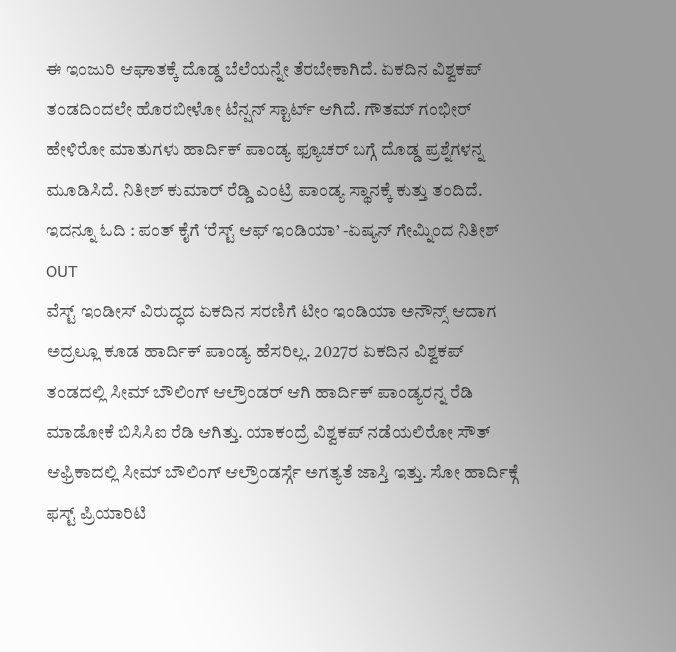ಈ ಇಂಜುರಿ ಆಘಾತಕ್ಕೆ ದೊಡ್ಡ ಬೆಲೆಯನ್ನೇ ತೆರಬೇಕಾಗಿದೆ. ಏಕದಿನ ವಿಶ್ವಕಪ್ ತಂಡದಿಂದಲೇ ಹೊರಬೀಳೋ ಟೆನ್ಷನ್ ಸ್ಟಾರ್ಟ್ ಆಗಿದೆ. ಗೌತಮ್ ಗಂಭೀರ್ ಹೇಳಿರೋ ಮಾತುಗಳು ಹಾರ್ದಿಕ್ ಪಾಂಡ್ಯ ಫ್ಯೂಚರ್ ಬಗ್ಗೆ ದೊಡ್ಡ ಪ್ರಶ್ನೆಗಳನ್ನ ಮೂಡಿಸಿದೆ. ನಿತೀಶ್ ಕುಮಾರ್ ರೆಡ್ಡಿ ಎಂಟ್ರಿ ಪಾಂಡ್ಯ ಸ್ಥಾನಕ್ಕೆ ಕುತ್ತು ತಂದಿದೆ.
ಇದನ್ನೂ ಓದಿ : ಪಂತ್ ಕೈಗೆ ‘ರೆಸ್ಟ್ ಆಫ್ ಇಂಡಿಯಾ’ -ಏಷ್ಯನ್ ಗೇಮ್ನಿಂದ ನಿತೀಶ್ OUT
ವೆಸ್ಟ್ ಇಂಡೀಸ್ ವಿರುದ್ಧದ ಏಕದಿನ ಸರಣಿಗೆ ಟೀಂ ಇಂಡಿಯಾ ಅನೌನ್ಸ್ ಆದಾಗ ಅದ್ರಲ್ಲೂ ಕೂಡ ಹಾರ್ದಿಕ್ ಪಾಂಡ್ಯ ಹೆಸರಿಲ್ಲ. 2027ರ ಏಕದಿನ ವಿಶ್ವಕಪ್ ತಂಡದಲ್ಲಿ ಸೀಮ್ ಬೌಲಿಂಗ್ ಆಲ್ರೌಂಡರ್ ಆಗಿ ಹಾರ್ದಿಕ್ ಪಾಂಡ್ಯರನ್ನ ರೆಡಿ ಮಾಡೋಕೆ ಬಿಸಿಸಿಐ ರೆಡಿ ಆಗಿತ್ತು. ಯಾಕಂದ್ರೆ ವಿಶ್ವಕಪ್ ನಡೆಯಲಿರೋ ಸೌತ್ ಆಫ್ರಿಕಾದಲ್ಲಿ ಸೀಮ್ ಬೌಲಿಂಗ್ ಆಲ್ರೌಂಡರ್ಸ್ಗೆ ಅಗತ್ಯತೆ ಜಾಸ್ತಿ ಇತ್ತು. ಸೋ ಹಾರ್ದಿಕ್ಗೆ ಫಸ್ಟ್ ಪ್ರಿಯಾರಿಟಿ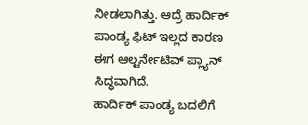ನೀಡಲಾಗಿತ್ತು. ಆದ್ರೆ ಹಾರ್ದಿಕ್ ಪಾಂಡ್ಯ ಫಿಟ್ ಇಲ್ಲದ ಕಾರಣ ಈಗ ಆಲ್ಟರ್ನೇಟಿವ್ ಪ್ಲ್ಯಾನ್ ಸಿದ್ಧವಾಗಿದೆ.
ಹಾರ್ದಿಕ್ ಪಾಂಡ್ಯ ಬದಲಿಗೆ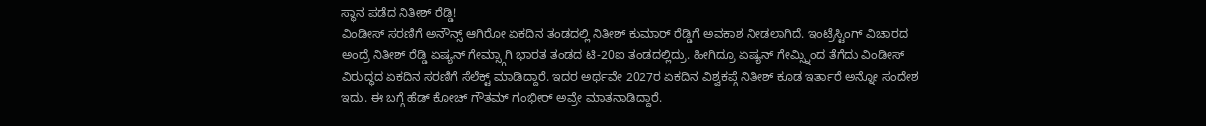ಸ್ಥಾನ ಪಡೆದ ನಿತೀಶ್ ರೆಡ್ಡಿ!
ವಿಂಡೀಸ್ ಸರಣಿಗೆ ಅನೌನ್ಸ್ ಆಗಿರೋ ಏಕದಿನ ತಂಡದಲ್ಲಿ ನಿತೀಶ್ ಕುಮಾರ್ ರೆಡ್ಡಿಗೆ ಅವಕಾಶ ನೀಡಲಾಗಿದೆ. ಇಂಟ್ರೆಸ್ಟಿಂಗ್ ವಿಚಾರದ ಅಂದ್ರೆ ನಿತೀಶ್ ರೆಡ್ಡಿ ಏಷ್ಯನ್ ಗೇಮ್ಸ್ಗಾಗಿ ಭಾರತ ತಂಡದ ಟಿ-20ಐ ತಂಡದಲ್ಲಿದ್ರು. ಹೀಗಿದ್ರೂ ಏಷ್ಯನ್ ಗೇಮ್ಸ್ನಿಂದ ತೆಗೆದು ವಿಂಡೀಸ್ ವಿರುದ್ಧದ ಏಕದಿನ ಸರಣಿಗೆ ಸೆಲೆಕ್ಟ್ ಮಾಡಿದ್ದಾರೆ. ಇದರ ಅರ್ಥವೇ 2027ರ ಏಕದಿನ ವಿಶ್ವಕಪ್ಗೆ ನಿತೀಶ್ ಕೂಡ ಇರ್ತಾರೆ ಅನ್ನೋ ಸಂದೇಶ ಇದು. ಈ ಬಗ್ಗೆ ಹೆಡ್ ಕೋಚ್ ಗೌತಮ್ ಗಂಭೀರ್ ಅವ್ರೇ ಮಾತನಾಡಿದ್ದಾರೆ.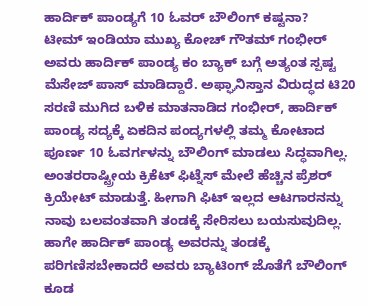ಹಾರ್ದಿಕ್ ಪಾಂಡ್ಯಗೆ 10 ಓವರ್ ಬೌಲಿಂಗ್ ಕಷ್ಟನಾ?
ಟೀಮ್ ಇಂಡಿಯಾ ಮುಖ್ಯ ಕೋಚ್ ಗೌತಮ್ ಗಂಭೀರ್ ಅವರು ಹಾರ್ದಿಕ್ ಪಾಂಡ್ಯ ಕಂ ಬ್ಯಾಕ್ ಬಗ್ಗೆ ಅತ್ಯಂತ ಸ್ಪಷ್ಟ ಮೆಸೇಜ್ ಪಾಸ್ ಮಾಡಿದ್ದಾರೆ. ಅಫ್ಘಾನಿಸ್ತಾನ ವಿರುದ್ಧದ ಟಿ20 ಸರಣಿ ಮುಗಿದ ಬಳಿಕ ಮಾತನಾಡಿದ ಗಂಭೀರ್, ಹಾರ್ದಿಕ್ ಪಾಂಡ್ಯ ಸದ್ಯಕ್ಕೆ ಏಕದಿನ ಪಂದ್ಯಗಳಲ್ಲಿ ತಮ್ಮ ಕೋಟಾದ ಪೂರ್ಣ 10 ಓವರ್ಗಳನ್ನು ಬೌಲಿಂಗ್ ಮಾಡಲು ಸಿದ್ಧವಾಗಿಲ್ಲ. ಅಂತರರಾಷ್ಟ್ರೀಯ ಕ್ರಿಕೆಟ್ ಫಿಟ್ನೆಸ್ ಮೇಲೆ ಹೆಚ್ಚಿನ ಪ್ರೆಶರ್ ಕ್ರಿಯೇಟ್ ಮಾಡುತ್ತೆ. ಹೀಗಾಗಿ ಫಿಟ್ ಇಲ್ಲದ ಆಟಗಾರನನ್ನು ನಾವು ಬಲವಂತವಾಗಿ ತಂಡಕ್ಕೆ ಸೇರಿಸಲು ಬಯಸುವುದಿಲ್ಲ. ಹಾಗೇ ಹಾರ್ದಿಕ್ ಪಾಂಡ್ಯ ಅವರನ್ನು ತಂಡಕ್ಕೆ ಪರಿಗಣಿಸಬೇಕಾದರೆ ಅವರು ಬ್ಯಾಟಿಂಗ್ ಜೊತೆಗೆ ಬೌಲಿಂಗ್ ಕೂಡ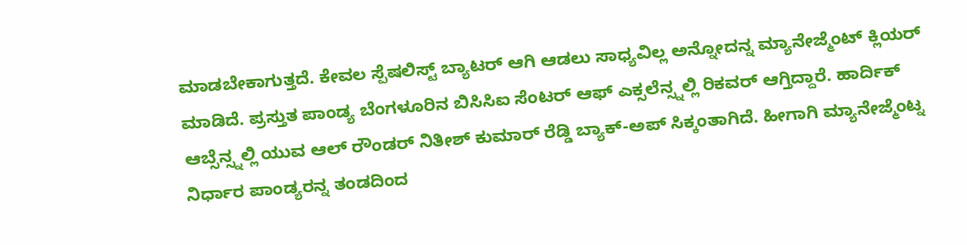ಮಾಡಬೇಕಾಗುತ್ತದೆ. ಕೇವಲ ಸ್ಪೆಷಲಿಸ್ಟ್ ಬ್ಯಾಟರ್ ಆಗಿ ಆಡಲು ಸಾಧ್ಯವಿಲ್ಲ ಅನ್ನೋದನ್ನ ಮ್ಯಾನೇಜ್ಮೆಂಟ್ ಕ್ಲಿಯರ್ ಮಾಡಿದೆ. ಪ್ರಸ್ತುತ ಪಾಂಡ್ಯ ಬೆಂಗಳೂರಿನ ಬಿಸಿಸಿಐ ಸೆಂಟರ್ ಆಫ್ ಎಕ್ಸಲೆನ್ಸ್ನಲ್ಲಿ ರಿಕವರ್ ಆಗ್ತಿದ್ದಾರೆ. ಹಾರ್ದಿಕ್ ಆಬ್ಸೆನ್ಸ್ನಲ್ಲಿ ಯುವ ಆಲ್ ರೌಂಡರ್ ನಿತೀಶ್ ಕುಮಾರ್ ರೆಡ್ಡಿ ಬ್ಯಾಕ್-ಅಪ್ ಸಿಕ್ಕಂತಾಗಿದೆ. ಹೀಗಾಗಿ ಮ್ಯಾನೇಜ್ಮೆಂಟ್ನ ನಿರ್ಧಾರ ಪಾಂಡ್ಯರನ್ನ ತಂಡದಿಂದ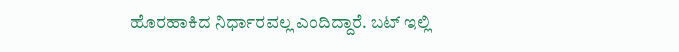ಹೊರಹಾಕಿದ ನಿರ್ಧಾರವಲ್ಲ ಎಂದಿದ್ದಾರೆ. ಬಟ್ ಇಲ್ಲಿ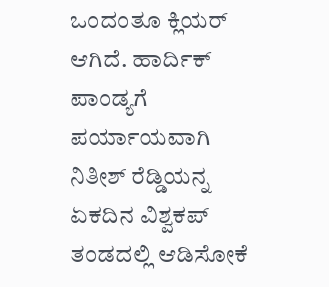ಒಂದಂತೂ ಕ್ಲಿಯರ್ ಆಗಿದೆ. ಹಾರ್ದಿಕ್ ಪಾಂಡ್ಯಗೆ ಪರ್ಯಾಯವಾಗಿ ನಿತೀಶ್ ರೆಡ್ಡಿಯನ್ನ ಏಕದಿನ ವಿಶ್ವಕಪ್ ತಂಡದಲ್ಲಿ ಆಡಿಸೋಕೆ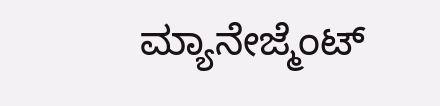ಮ್ಯಾನೇಜ್ಮೆಂಟ್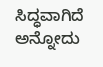ಸಿದ್ಧವಾಗಿದೆ ಅನ್ನೋದು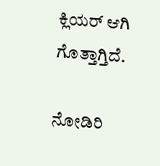ಕ್ಲಿಯರ್ ಆಗಿ ಗೊತ್ತಾಗ್ತಿದೆ.

ನೋಡಿರಿ